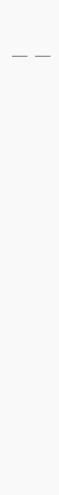|
|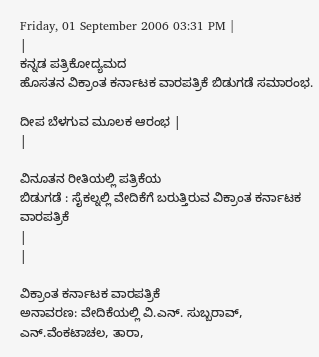Friday, 01 September 2006 03:31 PM |
|
ಕನ್ನಡ ಪತ್ರಿಕೋದ್ಯಮದ
ಹೊಸತನ ವಿಕ್ರಾಂತ ಕರ್ನಾಟಕ ವಾರಪತ್ರಿಕೆ ಬಿಡುಗಡೆ ಸಮಾರಂಭ.

ದೀಪ ಬೆಳಗುವ ಮೂಲಕ ಆರಂಭ |
|

ವಿನೂತನ ರೀತಿಯಲ್ಲಿ ಪತ್ರಿಕೆಯ
ಬಿಡುಗಡೆ : ಸೈಕಲ್ನಲ್ಲಿ ವೇದಿಕೆಗೆ ಬರುತ್ತಿರುವ ವಿಕ್ರಾಂತ ಕರ್ನಾಟಕ
ವಾರಪತ್ರಿಕೆ
|
|

ವಿಕ್ರಾಂತ ಕರ್ನಾಟಕ ವಾರಪತ್ರಿಕೆ
ಅನಾವರಣ: ವೇದಿಕೆಯಲ್ಲಿ ವಿ.ಎನ್. ಸುಬ್ಬರಾವ್,
ಎನ್.ವೆಂಕಟಾಚಲ, ತಾರಾ,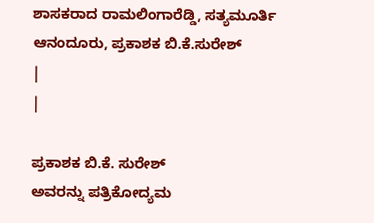ಶಾಸಕರಾದ ರಾಮಲಿಂಗಾರೆಡ್ಡಿ, ಸತ್ಯಮೂರ್ತಿ
ಆನಂದೂರು, ಪ್ರಕಾಶಕ ಬಿ.ಕೆ.ಸುರೇಶ್
|
|

ಪ್ರಕಾಶಕ ಬಿ.ಕೆ. ಸುರೇಶ್
ಅವರನ್ನು ಪತ್ರಿಕೋದ್ಯಮ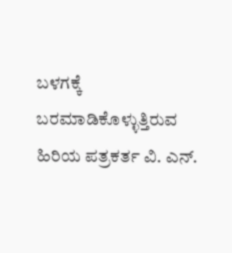ಬಳಗಕ್ಕೆ ಬರಮಾಡಿಕೊಳ್ಳುತ್ತಿರುವ
ಹಿರಿಯ ಪತ್ರಕರ್ತ ವಿ. ಎನ್.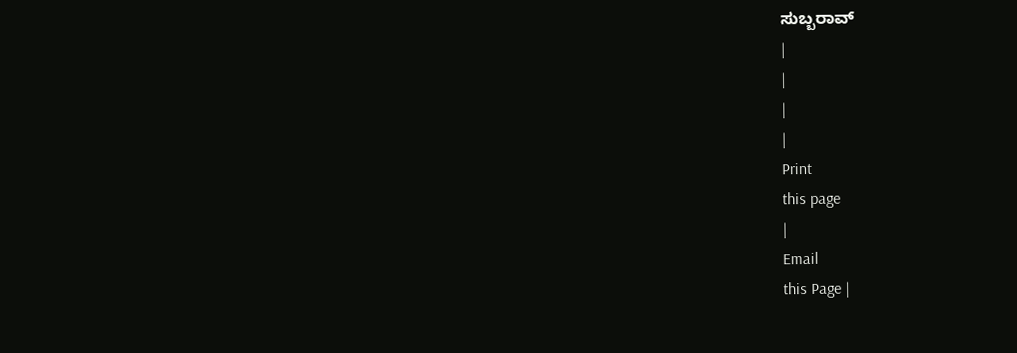ಸುಬ್ಬರಾವ್
|
|
|
|
Print
this page
|
Email
this Page |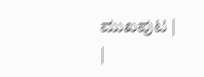ಮುಖಪುಟ |
|